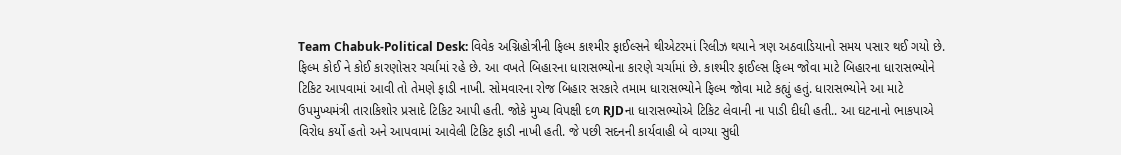Team Chabuk-Political Desk: વિવેક અગ્નિહોત્રીની ફિલ્મ કાશ્મીર ફાઈલ્સને થીએટરમાં રિલીઝ થયાને ત્રણ અઠવાડિયાનો સમય પસાર થઈ ગયો છે. ફિલ્મ કોઈ ને કોઈ કારણોસર ચર્ચામાં રહે છે. આ વખતે બિહારના ધારાસભ્યોના કારણે ચર્ચામાં છે. કાશ્મીર ફાઈલ્સ ફિલ્મ જોવા માટે બિહારના ધારાસભ્યોને ટિકિટ આપવામાં આવી તો તેમણે ફાડી નાખી. સોમવારના રોજ બિહાર સરકારે તમામ ધારાસભ્યોને ફિલ્મ જોવા માટે કહ્યું હતું. ધારાસભ્યોને આ માટે ઉપમુખ્યમંત્રી તારાકિશોર પ્રસાદે ટિકિટ આપી હતી. જોકે મુખ્ય વિપક્ષી દળ RJDના ધારાસભ્યોએ ટિકિટ લેવાની ના પાડી દીધી હતી.. આ ઘટનાનો ભાકપાએ વિરોધ કર્યો હતો અને આપવામાં આવેલી ટિકિટ ફાડી નાખી હતી. જે પછી સદનની કાર્યવાહી બે વાગ્યા સુધી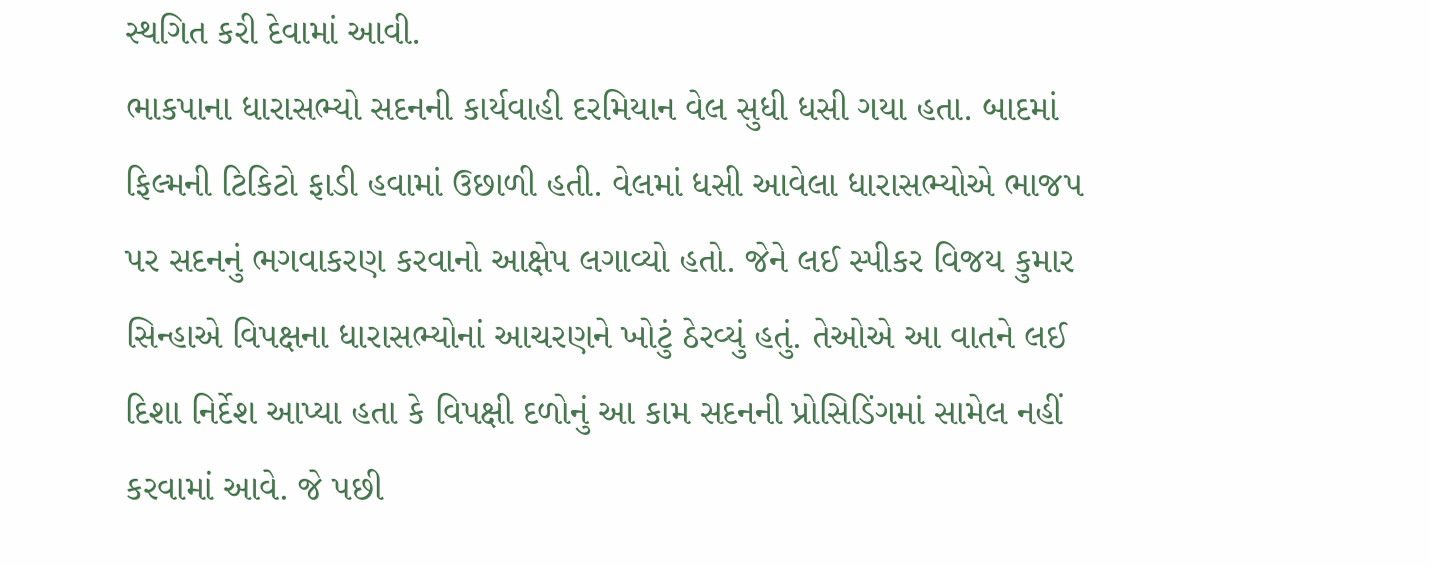સ્થગિત કરી દેવામાં આવી.
ભાકપાના ધારાસભ્યો સદનની કાર્યવાહી દરમિયાન વેલ સુધી ધસી ગયા હતા. બાદમાં ફિલ્મની ટિકિટો ફાડી હવામાં ઉછાળી હતી. વેલમાં ધસી આવેલા ધારાસભ્યોએ ભાજપ પર સદનનું ભગવાકરણ કરવાનો આક્ષેપ લગાવ્યો હતો. જેને લઈ સ્પીકર વિજય કુમાર સિન્હાએ વિપક્ષના ધારાસભ્યોનાં આચરણને ખોટું ઠેરવ્યું હતું. તેઓએ આ વાતને લઈ દિશા નિર્દેશ આપ્યા હતા કે વિપક્ષી દળોનું આ કામ સદનની પ્રોસિડિંગમાં સામેલ નહીં કરવામાં આવે. જે પછી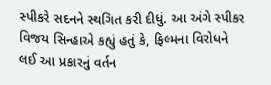સ્પીકરે સદનને સ્થગિત કરી દીધું. આ અંગે સ્પીકર વિજય સિન્હાએ કહ્યું હતું કે, ફિલ્મના વિરોધને લઈ આ પ્રકારનું વર્તન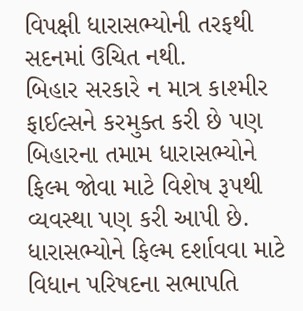વિપક્ષી ધારાસભ્યોની તરફથી સદનમાં ઉચિત નથી.
બિહાર સરકારે ન માત્ર કાશ્મીર ફાઈલ્સને કરમુક્ત કરી છે પણ બિહારના તમામ ધારાસભ્યોને ફિલ્મ જોવા માટે વિશેષ રૂપથી વ્યવસ્થા પણ કરી આપી છે. ધારાસભ્યોને ફિલ્મ દર્શાવવા માટે વિધાન પરિષદના સભાપતિ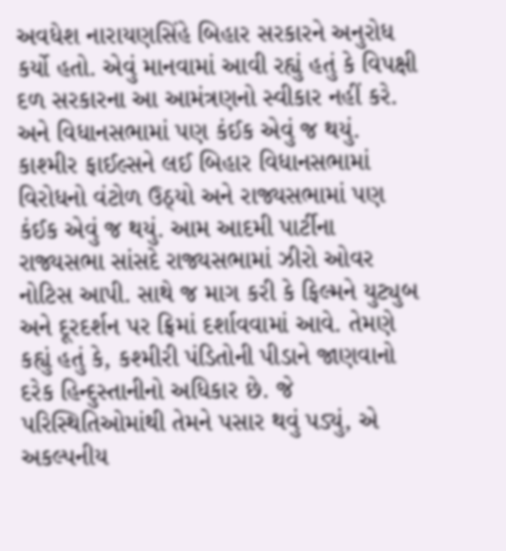અવધેશ નારાયણસિંહે બિહાર સરકારને અનુરોધ કર્યો હતો. એવું માનવામાં આવી રહ્યું હતું કે વિપક્ષી દળ સરકારના આ આમંત્રણનો સ્વીકાર નહીં કરે. અને વિધાનસભામાં પણ કંઈક એવું જ થયું.
કાશ્મીર ફાઈલ્સને લઈ બિહાર વિધાનસભામાં વિરોધનો વંટોળ ઉઠ્યો અને રાજ્યસભામાં પણ કંઈક એવું જ થયું. આમ આદમી પાર્ટીના રાજ્યસભા સાંસદે રાજ્યસભામાં ઝીરો ઓવર નોટિસ આપી. સાથે જ માગ કરી કે ફિલ્મને યુટ્યુબ અને દૂરદર્શન પર ફ્રિમાં દર્શાવવામાં આવે. તેમણે કહ્યું હતું કે, કશ્મીરી પંડિતોની પીડાને જાણવાનો દરેક હિન્દુસ્તાનીનો અધિકાર છે. જે પરિસ્થિતિઓમાંથી તેમને પસાર થવું પડ્યું, એ અકલ્પનીય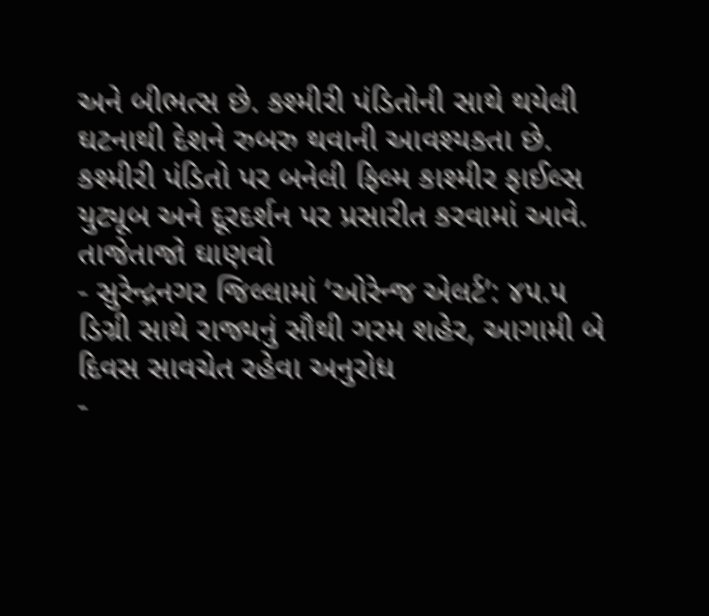અને બીભત્સ છે. કશ્મીરી પંડિતોની સાથે થયેલી ઘટનાથી દેશને રુબરુ થવાની આવશ્યકતા છે. કશ્મીરી પંડિતો પર બનેલી ફિલ્મ કાશ્મીર ફાઈલ્સ યુટ્યૂબ અને દૂરદર્શન પર પ્રસારીત કરવામાં આવે.
તાજેતાજો ઘાણવો
- સુરેન્દ્રનગર જિલ્લામાં ‘ઓરેન્જ એલર્ટ’: ૪૫.૫ ડિગ્રી સાથે રાજ્યનું સૌથી ગરમ શહેર, આગામી બે દિવસ સાવચેત રહેવા અનુરોધ
-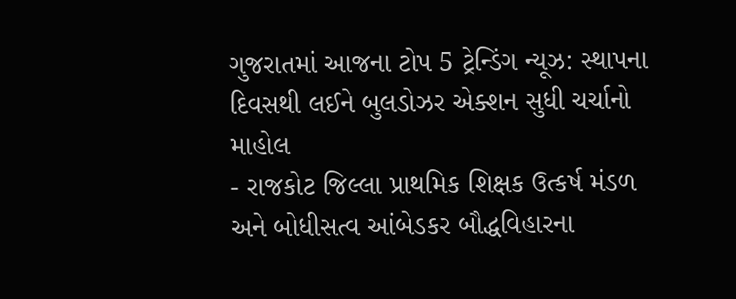ગુજરાતમાં આજના ટોપ 5 ટ્રેન્ડિંગ ન્યૂઝ: સ્થાપના દિવસથી લઈને બુલડોઝર એક્શન સુધી ચર્ચાનો માહોલ
- રાજકોટ જિલ્લા પ્રાથમિક શિક્ષક ઉત્કર્ષ મંડળ અને બોધીસત્વ આંબેડકર બૌદ્ધવિહારના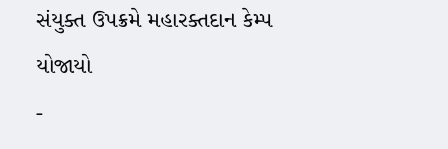સંયુક્ત ઉપક્રમે મહારક્તદાન કેમ્પ યોજાયો
-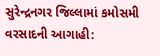સુરેન્દ્રનગર જિલ્લામાં કમોસમી વરસાદની આગાહી: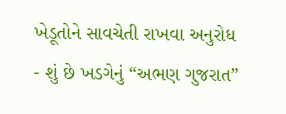ખેડૂતોને સાવચેતી રાખવા અનુરોધ
- શું છે ખડગેનું “અભણ ગુજરાત”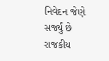નિવેદન જેણે સર્જ્યું છે રાજકીય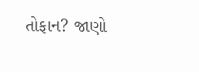તોફાન? જાણો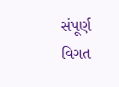સંપૂર્ણ વિગત